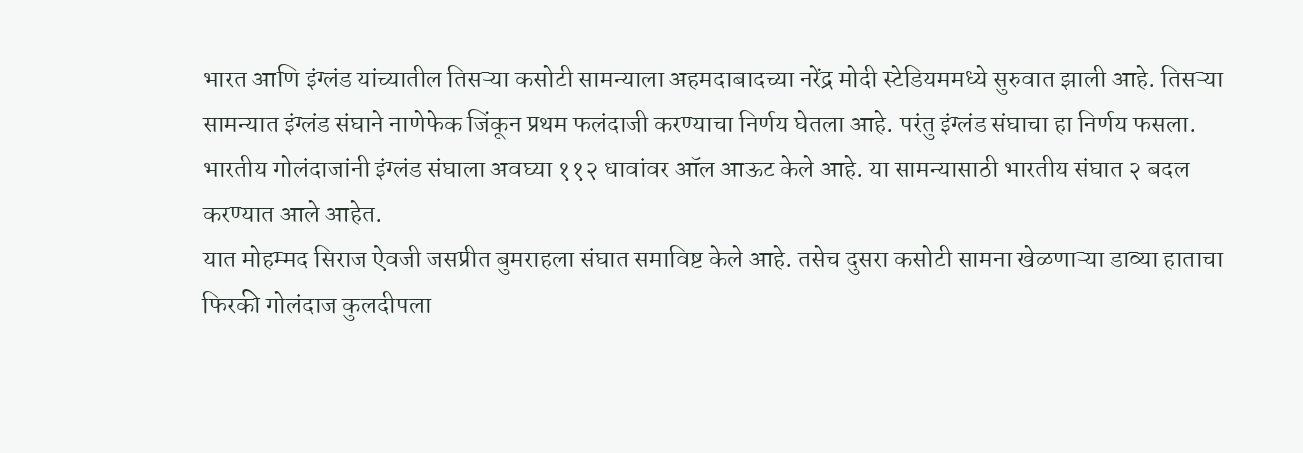भारत आणि इंग्लंड यांच्यातील तिसऱ्या कसोटी सामन्याला अहमदाबादच्या नरेंद्र मोदी स्टेडियममध्ये सुरुवात झाली आहे. तिसऱ्या सामन्यात इंग्लंड संघाने नाणेफेक जिंकून प्रथम फलंदाजी करण्याचा निर्णय घेतला आहे. परंतु इंग्लंड संघाचा हा निर्णय फसला. भारतीय गोलंदाजांनी इंग्लंड संघाला अवघ्या ११२ धावांवर ऑल आऊट केले आहे. या सामन्यासाठी भारतीय संघात २ बदल करण्यात आले आहेत.
यात मोहम्मद सिराज ऐवजी जसप्रीत बुमराहला संघात समाविष्ट केले आहे. तसेच दुसरा कसोटी सामना खेळणाऱ्या डाव्या हाताचा फिरकी गोलंदाज कुलदीपला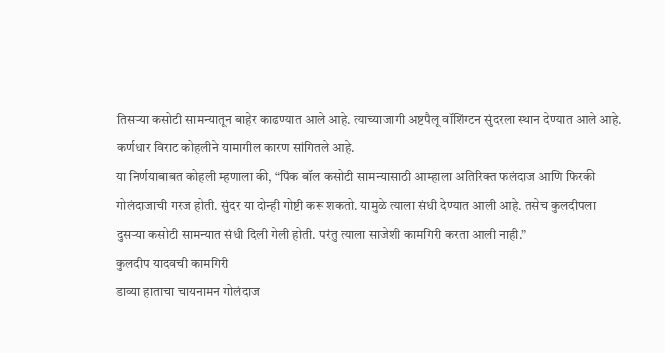तिसऱ्या कसोटी सामन्यातून बाहेर काढण्यात आले आहे. त्याच्याजागी अष्टपैलू वॉशिंग्टन सुंदरला स्थान देण्यात आले आहे. कर्णधार विराट कोहलीने यामागील कारण सांगितले आहे.
या निर्णयाबाबत कोहली म्हणाला की, “पिंक बॉल कसोटी सामन्यासाठी आम्हाला अतिरिक्त फलंदाज आणि फिरकी गोलंदाजाची गरज होती. सुंदर या दोन्ही गोष्टी करू शकतो. यामुळे त्याला संधी देण्यात आली आहे. तसेच कुलदीपला दुसऱ्या कसोटी सामन्यात संधी दिली गेली होती. परंतु त्याला साजेशी कामगिरी करता आली नाही.”
कुलदीप यादवची कामगिरी
डाव्या हाताचा चायनामन गोलंदाज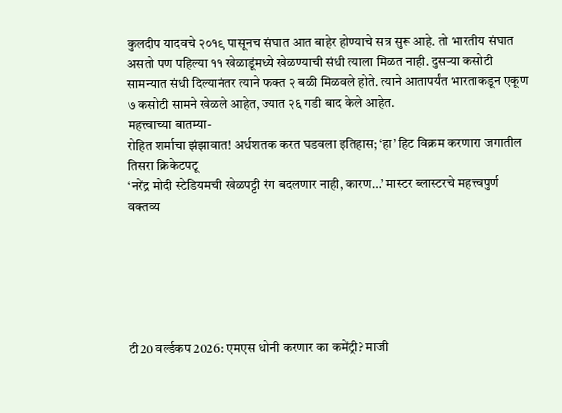कुलदीप यादवचे २०१९ पासूनच संघात आत बाहेर होण्याचे सत्र सुरू आहे. तो भारतीय संघात असतो पण पहिल्या ११ खेळाडूंमध्ये खेळण्याची संधी त्याला मिळत नाही. दुसऱ्या कसोटी सामन्यात संधी दिल्यानंतर त्याने फक्त २ बळी मिळवले होते. त्याने आतापर्यंत भारताकडून एकूण ७ कसोटी सामने खेळले आहेत, ज्यात २६ गडी बाद केले आहेत.
महत्त्वाच्या बातम्या-
रोहित शर्माचा झंझावात! अर्धशतक करत घडवला इतिहास; ‘हा’ हिट विक्रम करणारा जगातील तिसरा क्रिकेटपटू
‘नरेंद्र मोदी स्टेडियमची खेळपट्टी रंग बदलणार नाही, कारण…’ मास्टर ब्लास्टरचे महत्त्वपुर्ण वक्तव्य






टी20 वर्ल्डकप 2026: एमएस धोनी करणार का कमेंट्री? माजी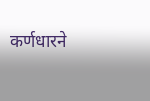कर्णधारने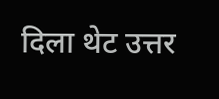दिला थेट उत्तर